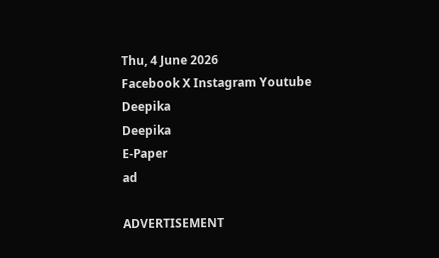Thu, 4 June 2026
Facebook X Instagram Youtube
Deepika
Deepika
E-Paper
ad

ADVERTISEMENT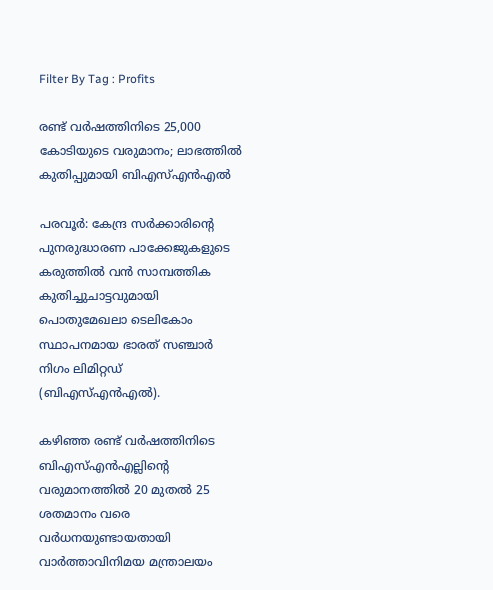Filter By Tag : Profits

രണ്ട് വര്‍ഷത്തിനിടെ 25,000 കോടിയുടെ വരുമാനം; ലാഭത്തിൽ കുതിപ്പുമായി ബിഎസ്എന്‍എല്‍

പരവൂര്‍: കേന്ദ്ര സര്‍ക്കാരിന്‍റെ പുനരുദ്ധാരണ പാക്കേജുകളുടെ കരുത്തില്‍ വന്‍ സാമ്പത്തിക കുതിച്ചുചാട്ടവുമായി പൊതുമേഖലാ ടെലികോം സ്ഥാപനമായ ഭാരത് സഞ്ചാര്‍ നിഗം ലിമിറ്റഡ് (ബിഎസ്എന്‍എല്‍).

കഴിഞ്ഞ രണ്ട് വര്‍ഷത്തിനിടെ ബിഎസ്എന്‍എല്ലിന്‍റെ വരുമാനത്തില്‍ 20 മുതല്‍ 25 ശതമാനം വരെ വര്‍ധനയുണ്ടായതായി വാര്‍ത്താവിനിമയ മന്ത്രാലയം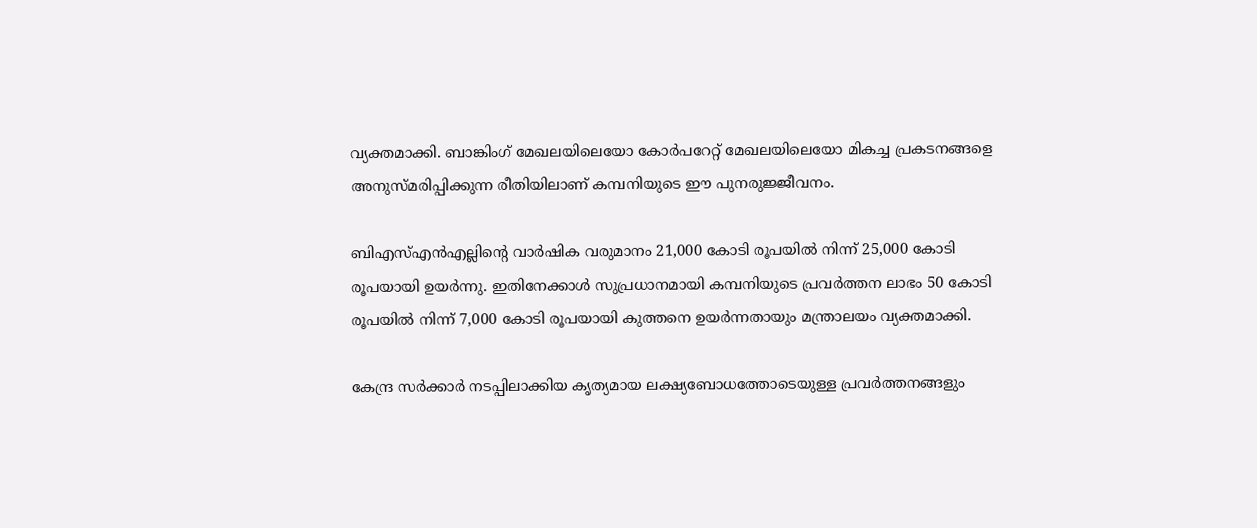വ്യക്തമാക്കി. ബാങ്കിംഗ് മേഖലയിലെയോ കോര്‍പറേറ്റ് മേഖലയിലെയോ മികച്ച പ്രകടനങ്ങളെ അനുസ്മരിപ്പിക്കുന്ന രീതിയിലാണ് കമ്പനിയുടെ ഈ പുനരുജ്ജീവനം.

ബിഎസ്എന്‍എല്ലിന്‍റെ വാര്‍ഷിക വരുമാനം 21,000 കോടി രൂപയില്‍ നിന്ന് 25,000 കോടി രൂപയായി ഉയര്‍ന്നു. ഇതിനേക്കാള്‍ സുപ്രധാനമായി കമ്പനിയുടെ പ്രവര്‍ത്തന ലാഭം 50 കോടി രൂപയില്‍ നിന്ന് 7,000 കോടി രൂപയായി കുത്തനെ ഉയര്‍ന്നതായും മന്ത്രാലയം വ്യക്തമാക്കി.

കേന്ദ്ര സര്‍ക്കാര്‍ നടപ്പിലാക്കിയ കൃത്യമായ ലക്ഷ്യബോധത്തോടെയുള്ള പ്രവര്‍ത്തനങ്ങളും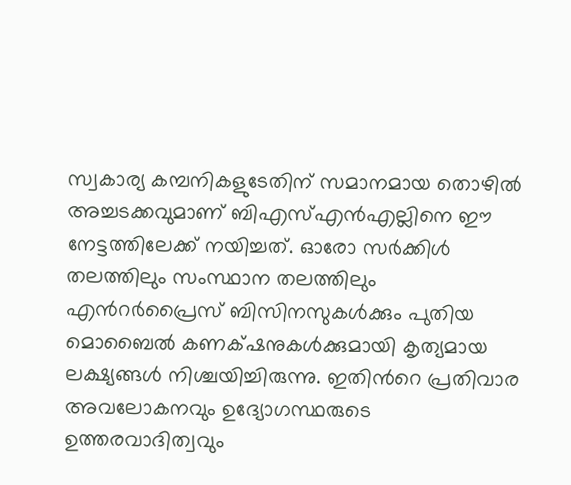സ്വകാര്യ കമ്പനികളുടേതിന് സമാനമായ തൊഴില്‍ അച്ചടക്കവുമാണ് ബിഎസ്എന്‍എല്ലിനെ ഈ നേട്ടത്തിലേക്ക് നയിച്ചത്. ഓരോ സര്‍ക്കിള്‍ തലത്തിലും സംസ്ഥാന തലത്തിലും എന്‍റര്‍പ്രൈസ് ബിസിനസുകള്‍ക്കും പുതിയ മൊബൈല്‍ കണക്‌ഷനുകള്‍ക്കുമായി കൃത്യമായ ലക്ഷ്യങ്ങള്‍ നിശ്ചയിച്ചിരുന്നു. ഇതിന്‍റെ പ്രതിവാര അവലോകനവും ഉദ്യോഗസ്ഥരുടെ ഉത്തരവാദിത്വവും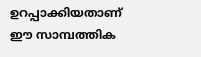ഉറപ്പാക്കിയതാണ് ഈ സാമ്പത്തിക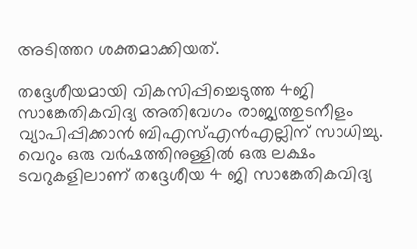അടിത്തറ ശക്തമാക്കിയത്.

തദ്ദേശീയമായി വികസിപ്പിച്ചെടുത്ത 4ജി സാങ്കേതികവിദ്യ അതിവേഗം രാജ്യത്തുടനീളം വ്യാപിപ്പിക്കാന്‍ ബിഎസ്എന്‍എല്ലിന് സാധിച്ചു. വെറും ഒരു വര്‍ഷത്തിനുള്ളില്‍ ഒരു ലക്ഷം ടവറുകളിലാണ് തദ്ദേശീയ 4 ജി സാങ്കേതികവിദ്യ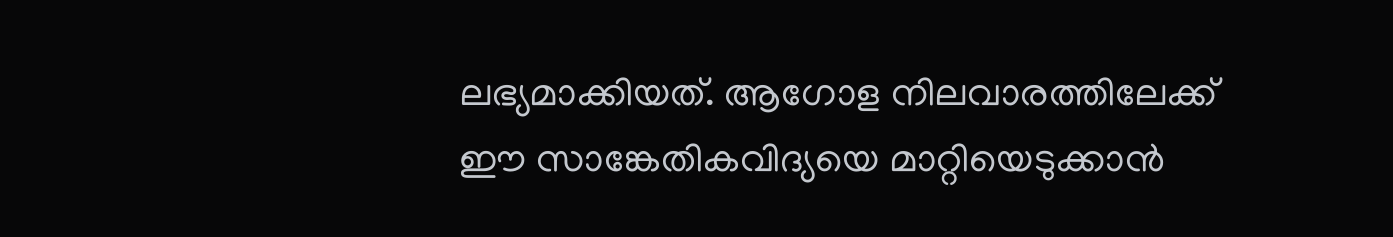ലഭ്യമാക്കിയത്. ആഗോള നിലവാരത്തിലേക്ക് ഈ സാങ്കേതികവിദ്യയെ മാറ്റിയെടുക്കാന്‍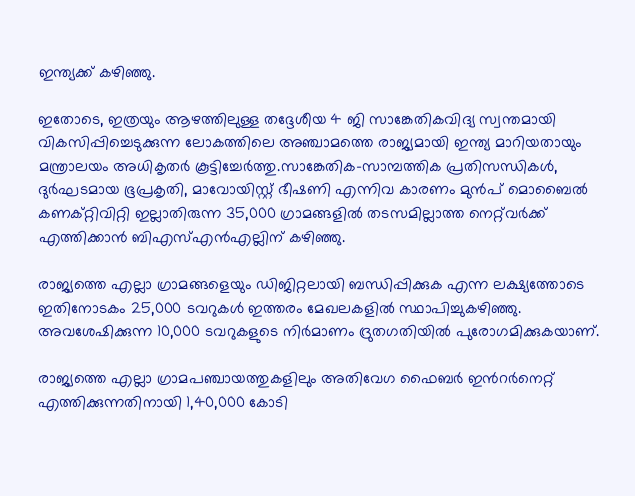ഇന്ത്യക്ക് കഴിഞ്ഞു.

ഇതോടെ, ഇത്രയും ആഴത്തിലുള്ള തദ്ദേശീയ 4 ജി സാങ്കേതികവിദ്യ സ്വന്തമായി വികസിപ്പിച്ചെടുക്കുന്ന ലോകത്തിലെ അഞ്ചാമത്തെ രാജ്യമായി ഇന്ത്യ മാറിയതായും മന്ത്രാലയം അധികൃതര്‍ കൂട്ടിച്ചേര്‍ത്തു.സാങ്കേതിക-സാമ്പത്തിക പ്രതിസന്ധികള്‍, ദുര്‍ഘടമായ ഭൂപ്രകൃതി, മാവോയിസ്റ്റ് ഭീഷണി എന്നിവ കാരണം മുന്‍പ് മൊബൈല്‍ കണക്റ്റിവിറ്റി ഇല്ലാതിരുന്ന 35,000 ഗ്രാമങ്ങളില്‍ തടസമില്ലാത്ത നെറ്റ്‌വര്‍ക്ക് എത്തിക്കാന്‍ ബിഎസ്എന്‍എല്ലിന് കഴിഞ്ഞു.

രാജ്യത്തെ എല്ലാ ഗ്രാമങ്ങളെയും ഡിജിറ്റലായി ബന്ധിപ്പിക്കുക എന്ന ലക്ഷ്യത്തോടെ ഇതിനോടകം 25,000 ടവറുകള്‍ ഇത്തരം മേഖലകളില്‍ സ്ഥാപിച്ചുകഴിഞ്ഞു. അവശേഷിക്കുന്ന 10,000 ടവറുകളുടെ നിര്‍മാണം ദ്രുതഗതിയില്‍ പുരോഗമിക്കുകയാണ്.

രാജ്യത്തെ എല്ലാ ഗ്രാമപഞ്ചായത്തുകളിലും അതിവേഗ ഫൈബര്‍ ഇന്‍റര്‍നെറ്റ് എത്തിക്കുന്നതിനായി 1,40,000 കോടി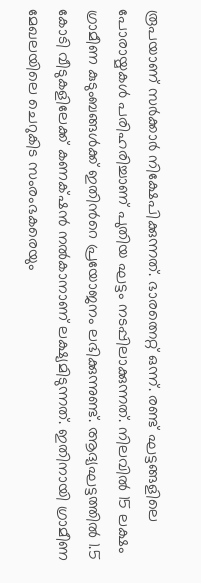രൂപയാണ് സര്‍ക്കാര്‍ നിക്ഷേപിക്കുന്നത്. ഭാരത്നെറ്റ് ഒന്ന്. രണ്ട് ഘട്ടങ്ങളിലെ പോരായ്മകള്‍ പരിഹരിച്ചാണ് പുതിയ ഘട്ടം നടപ്പിലാക്കുന്നത്. നിലവില്‍ 15 ലക്ഷം ഗ്രാമീണ കുടുംബങ്ങള്‍ക്ക് ഇതിന്‍റെ പ്രയോജനം ലഭിക്കുന്നുണ്ട്. ആദ്യഘട്ടത്തില്‍ 1.5 കോടി വീടുകളിലേക്ക് കണക്‌ഷന്‍ നല്‍കാനാണ് ലക്ഷ്യമിടുന്നത്. ഇതിനായി ഗ്രാമീണ മേഖലയിലെ ചെറുകിട സംരംഭകരെയും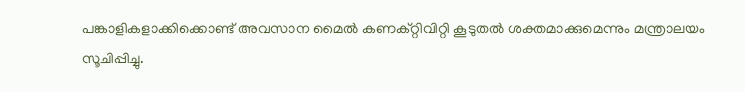പങ്കാളികളാക്കിക്കൊണ്ട് അവസാന മൈല്‍ കണക്റ്റിവിറ്റി കൂടുതല്‍ ശക്തമാക്കുമെന്നും മന്ത്രാലയം സൂചിപ്പിച്ചു.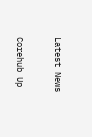Latest News

Corehub Up